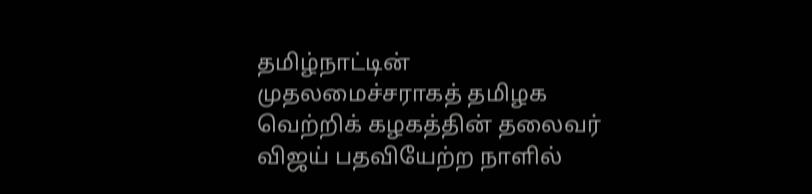தமிழ்நாட்டின் முதலமைச்சராகத் தமிழக வெற்றிக் கழகத்தின் தலைவர் விஜய் பதவியேற்ற நாளில்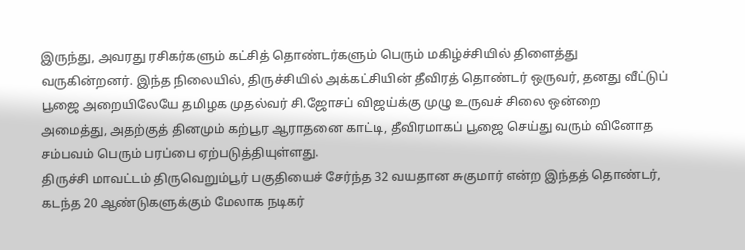இருந்து, அவரது ரசிகர்களும் கட்சித் தொண்டர்களும் பெரும் மகிழ்ச்சியில் திளைத்து வருகின்றனர். இந்த நிலையில், திருச்சியில் அக்கட்சியின் தீவிரத் தொண்டர் ஒருவர், தனது வீட்டுப் பூஜை அறையிலேயே தமிழக முதல்வர் சி.ஜோசப் விஜய்க்கு முழு உருவச் சிலை ஒன்றை அமைத்து, அதற்குத் தினமும் கற்பூர ஆராதனை காட்டி, தீவிரமாகப் பூஜை செய்து வரும் வினோத சம்பவம் பெரும் பரப்பை ஏற்படுத்தியுள்ளது.
திருச்சி மாவட்டம் திருவெறும்பூர் பகுதியைச் சேர்ந்த 32 வயதான சுகுமார் என்ற இந்தத் தொண்டர், கடந்த 20 ஆண்டுகளுக்கும் மேலாக நடிகர்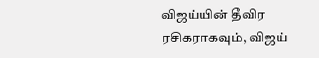விஜய்யின் தீவிர ரசிகராகவும், விஜய்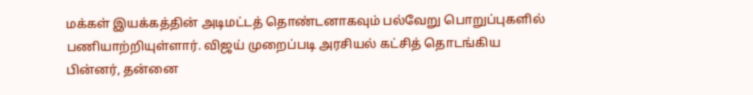மக்கள் இயக்கத்தின் அடிமட்டத் தொண்டனாகவும் பல்வேறு பொறுப்புகளில் பணியாற்றியுள்ளார். விஜய் முறைப்படி அரசியல் கட்சித் தொடங்கிய பின்னர், தன்னை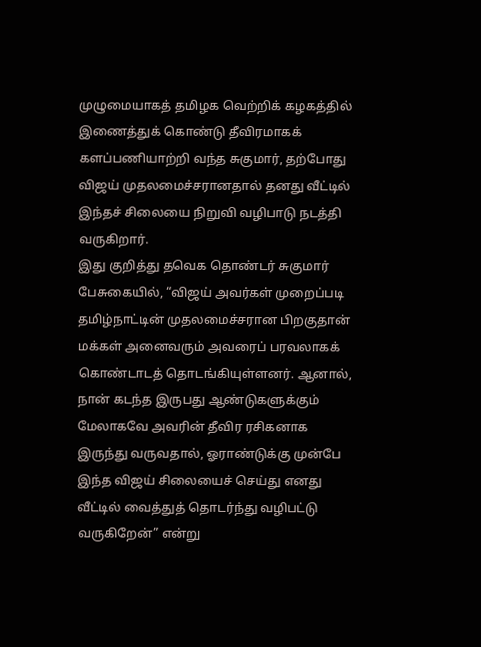முழுமையாகத் தமிழக வெற்றிக் கழகத்தில் இணைத்துக் கொண்டு தீவிரமாகக் களப்பணியாற்றி வந்த சுகுமார், தற்போது விஜய் முதலமைச்சரானதால் தனது வீட்டில் இந்தச் சிலையை நிறுவி வழிபாடு நடத்தி வருகிறார்.
இது குறித்து தவெக தொண்டர் சுகுமார் பேசுகையில், “விஜய் அவர்கள் முறைப்படி தமிழ்நாட்டின் முதலமைச்சரான பிறகுதான் மக்கள் அனைவரும் அவரைப் பரவலாகக் கொண்டாடத் தொடங்கியுள்ளனர். ஆனால், நான் கடந்த இருபது ஆண்டுகளுக்கும் மேலாகவே அவரின் தீவிர ரசிகனாக இருந்து வருவதால், ஓராண்டுக்கு முன்பே இந்த விஜய் சிலையைச் செய்து எனது வீட்டில் வைத்துத் தொடர்ந்து வழிபட்டு வருகிறேன்” என்று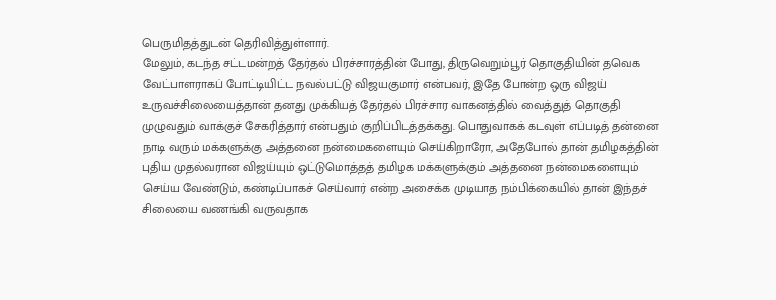பெருமிதத்துடன் தெரிவித்துள்ளார்.
மேலும், கடந்த சட்டமன்றத் தேர்தல் பிரச்சாரத்தின் போது, திருவெறும்பூர் தொகுதியின் தவெக வேட்பாளராகப் போட்டியிட்ட நவல்பட்டு விஜயகுமார் என்பவர், இதே போன்ற ஒரு விஜய் உருவச்சிலையைத்தான் தனது முக்கியத் தேர்தல் பிரச்சார வாகனத்தில் வைத்துத் தொகுதி முழுவதும் வாக்குச் சேகரித்தார் என்பதும் குறிப்பிடத்தக்கது. பொதுவாகக் கடவுள் எப்படித் தன்னை நாடி வரும் மக்களுக்கு அத்தனை நன்மைகளையும் செய்கிறாரோ, அதேபோல் தான் தமிழகத்தின் புதிய முதல்வரான விஜய்யும் ஒட்டுமொத்தத் தமிழக மக்களுக்கும் அத்தனை நன்மைகளையும் செய்ய வேண்டும், கண்டிப்பாகச் செய்வார் என்ற அசைக்க முடியாத நம்பிக்கையில் தான் இந்தச் சிலையை வணங்கி வருவதாக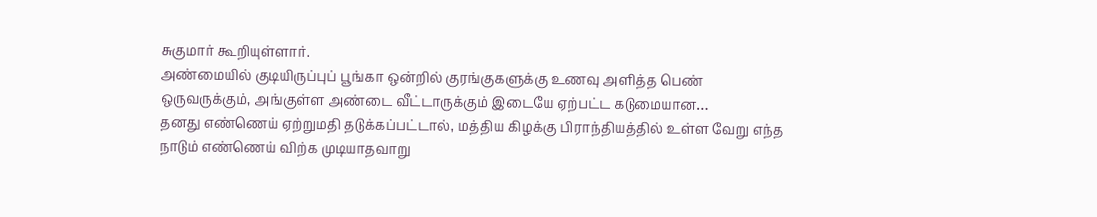சுகுமார் கூறியுள்ளார்.
அண்மையில் குடியிருப்புப் பூங்கா ஒன்றில் குரங்குகளுக்கு உணவு அளித்த பெண் ஒருவருக்கும், அங்குள்ள அண்டை வீட்டாருக்கும் இடையே ஏற்பட்ட கடுமையான…
தனது எண்ணெய் ஏற்றுமதி தடுக்கப்பட்டால், மத்திய கிழக்கு பிராந்தியத்தில் உள்ள வேறு எந்த நாடும் எண்ணெய் விற்க முடியாதவாறு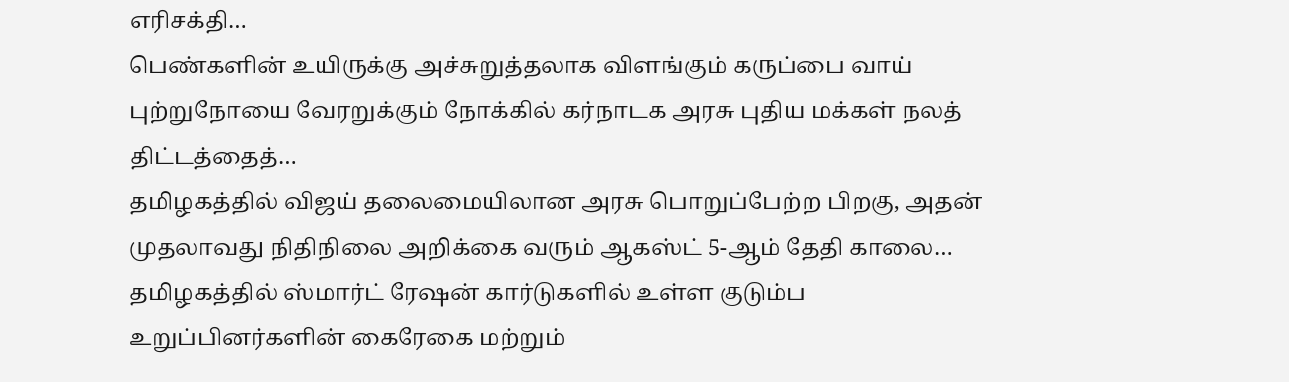எரிசக்தி…
பெண்களின் உயிருக்கு அச்சுறுத்தலாக விளங்கும் கருப்பை வாய் புற்றுநோயை வேரறுக்கும் நோக்கில் கர்நாடக அரசு புதிய மக்கள் நலத் திட்டத்தைத்…
தமிழகத்தில் விஜய் தலைமையிலான அரசு பொறுப்பேற்ற பிறகு, அதன் முதலாவது நிதிநிலை அறிக்கை வரும் ஆகஸ்ட் 5-ஆம் தேதி காலை…
தமிழகத்தில் ஸ்மார்ட் ரேஷன் கார்டுகளில் உள்ள குடும்ப உறுப்பினர்களின் கைரேகை மற்றும்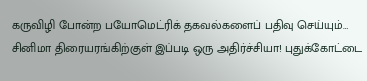கருவிழி போன்ற பயோமெட்ரிக் தகவல்களைப் பதிவு செய்யும்…
சினிமா திரையரங்கிற்குள் இப்படி ஒரு அதிர்ச்சியா! புதுக்கோட்டை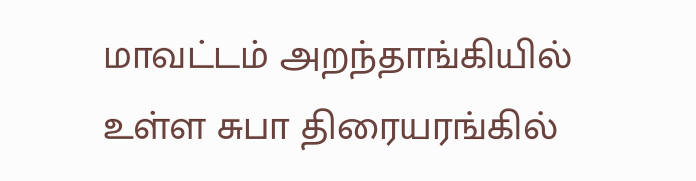மாவட்டம் அறந்தாங்கியில் உள்ள சுபா திரையரங்கில்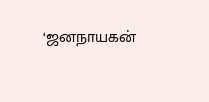‘ஜனநாயகன்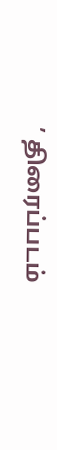’ திரைப்படம்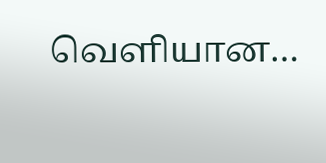வெளியான…